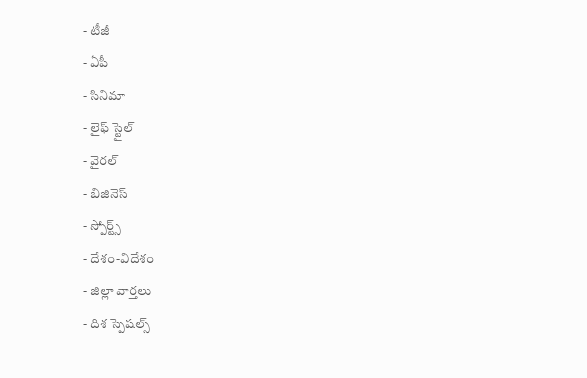- టీజీ
- ఏపీ
- సినిమా
- లైఫ్ స్టైల్
- వైరల్
- బిజినెస్
- స్పోర్ట్స్
- దేశం-విదేశం
- జిల్లా వార్తలు
- దిశ స్పెషల్స్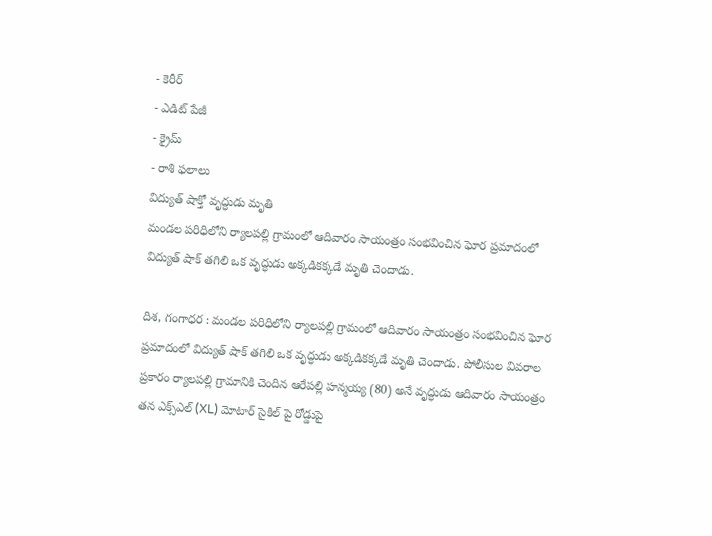- కెరీర్
- ఎడిట్ పేజీ
- క్రైమ్
- రాశి ఫలాలు
విద్యుత్ షాక్తో వృద్ధుడు మృతి
మండల పరిధిలోని ర్యాలపల్లి గ్రామంలో ఆదివారం సాయంత్రం సంభవించిన ఘోర ప్రమాదంలో విద్యుత్ షాక్ తగిలి ఒక వృద్ధుడు అక్కడికక్కడే మృతి చెందాడు.

దిశ, గంగాధర : మండల పరిధిలోని ర్యాలపల్లి గ్రామంలో ఆదివారం సాయంత్రం సంభవించిన ఘోర ప్రమాదంలో విద్యుత్ షాక్ తగిలి ఒక వృద్ధుడు అక్కడికక్కడే మృతి చెందాడు. పోలీసుల వివరాల ప్రకారం ర్యాలపల్లి గ్రామానికి చెందిన ఆరేపల్లి హన్మయ్య (80) అనే వృద్ధుడు ఆదివారం సాయంత్రం తన ఎక్స్ఎల్ (XL) మోటార్ సైకిల్ పై రోడ్డుపై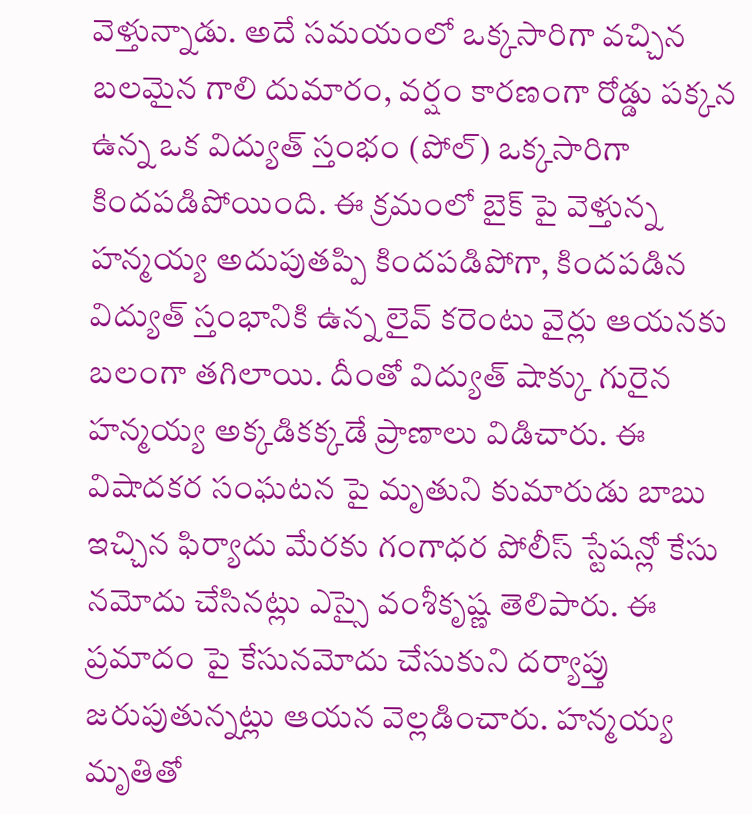వెళ్తున్నాడు. అదే సమయంలో ఒక్కసారిగా వచ్చిన బలమైన గాలి దుమారం, వర్షం కారణంగా రోడ్డు పక్కన ఉన్న ఒక విద్యుత్ స్తంభం (పోల్) ఒక్కసారిగా కిందపడిపోయింది. ఈ క్రమంలో బైక్ పై వెళ్తున్న హన్మయ్య అదుపుతప్పి కిందపడిపోగా, కిందపడిన విద్యుత్ స్తంభానికి ఉన్న లైవ్ కరెంటు వైర్లు ఆయనకు బలంగా తగిలాయి. దీంతో విద్యుత్ షాక్కు గురైన హన్మయ్య అక్కడికక్కడే ప్రాణాలు విడిచారు. ఈ విషాదకర సంఘటన పై మృతుని కుమారుడు బాబు ఇచ్చిన ఫిర్యాదు మేరకు గంగాధర పోలీస్ స్టేషన్లో కేసు నమోదు చేసినట్లు ఎస్సై వంశీకృష్ణ తెలిపారు. ఈ ప్రమాదం పై కేసునమోదు చేసుకుని దర్యాప్తు జరుపుతున్నట్లు ఆయన వెల్లడించారు. హన్మయ్య మృతితో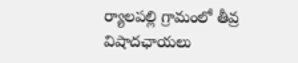ర్యాలపల్లి గ్రామంలో తీవ్ర విషాదఛాయలు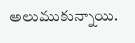అలుముకున్నాయి.